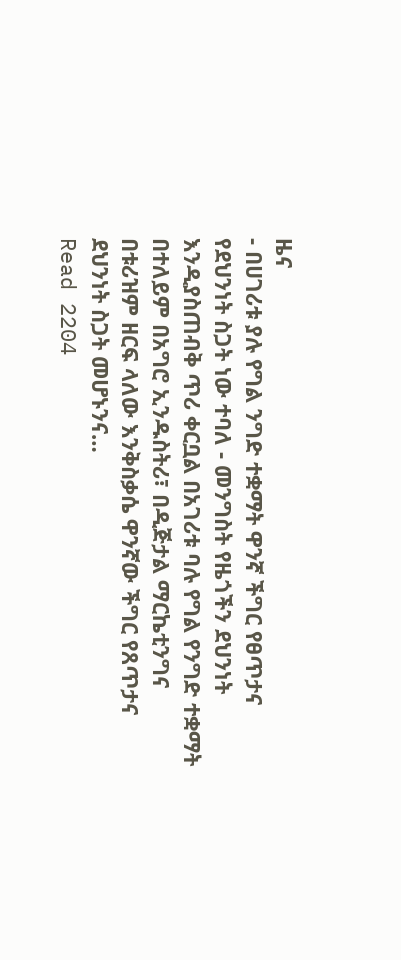ዜና
- በሀገሪቱ ያሉ የግል ንግድ ተቋማት ዋንኛ ችግር የፀጥታና የደህንነት ስጋት ነው ተባለ - መንግስት የዜጎችን ደህንነት እንዲያስጠብቅ ጥሪ ቀርቧል በአገሪቱ ባሉ የግል የንግድ ተቋማት በተለይም በአግሮ ኢንዱስትሪ፣ በዲጅታል ማርኬቲንግና በቱሪዝም ዘርፍ ላለው እንቅስቃሴ ዋንኛው ችግር የጸጥታና ደህንነት ስጋት መሆኑንና…
Read 2204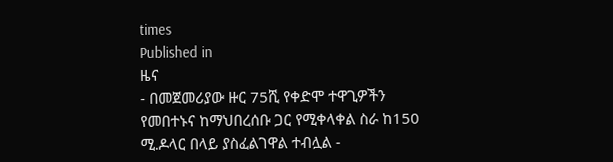times
Published in
ዜና
- በመጀመሪያው ዙር 75ሺ የቀድሞ ተዋጊዎችን የመበተኑና ከማህበረሰቡ ጋር የሚቀላቀል ስራ ከ150 ሚ.ዶላር በላይ ያስፈልገዋል ተብሏል -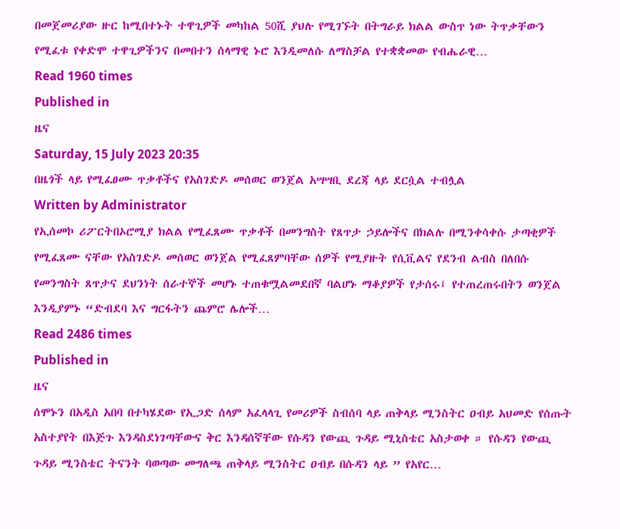በመጀመሪያው ዙር ከሚበተኑት ተዋጊዎች መካከል 50ሺ ያህሉ የሚገኙት በትግራይ ክልል ውስጥ ነው ትጥቃቸውን የሚፈቱ የቀድሞ ተዋጊዎችንና በመበተን ሰላማዊ ኑሮ እንዲመለሱ ለማስቻል የተቋቋመው የብሔራዊ…
Read 1960 times
Published in
ዜና
Saturday, 15 July 2023 20:35
በዜጎች ላይ የሚፈፀሙ ጥቃቶችና የአስገድዶ መሰወር ወንጀል አሣሣቢ ደረጃ ላይ ደርሷል ተብሏል
Written by Administrator
የኢሰመኮ ሪፖርትበኦሮሚያ ክልል የሚፈጸሙ ጥቃቶች በመንግስት የጸጥታ ኃይሎችና በክልሉ በሚንቀሳቀሱ ታጣቂዎች የሚፈጸሙ ናቸው የአስገድዶ መሰወር ወንጀል የሚፈጸምባቸው ሰዎች የሚያዙት የሲቪልና የደንብ ልብስ በለበሱ የመንግስት ጸጥታና ደህንነት ሰራተኞች መሆኑ ተጠቁሟልመደበኛ ባልሆኑ ማቆያዎች የታሰሩ፤ የተጠረጠሩበትን ወንጀል እንዲያምኑ “ድብደባ እና ግርፋትን ጨምሮ ሌሎች…
Read 2486 times
Published in
ዜና
ሰሞኑን በአዲስ አበባ በተካሄደው የኢጋድ ሰላም አፈላላጊ የመሪዎች ስብሰባ ላይ ጠቅላይ ሚንስትር ዐብይ አህመድ የሰጡት አስተያየት በእጅጉ እንዳስደነገጣቸውና ቅር እንዳሰኛቸው የሱዳን የውጪ ጉዳይ ሚኒስቴር አስታወቀ ። የሱዳን የውጪ ጉዳይ ሚንስቴር ትናንት ባወጣው መግለጫ ጠቅላይ ሚንስትር ዐብይ በሱዳን ላይ ” የአየር…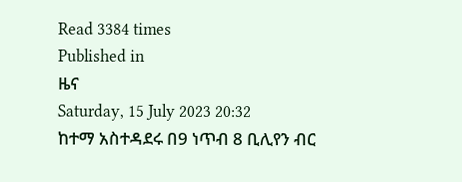Read 3384 times
Published in
ዜና
Saturday, 15 July 2023 20:32
ከተማ አስተዳደሩ በ9 ነጥብ 8 ቢሊየን ብር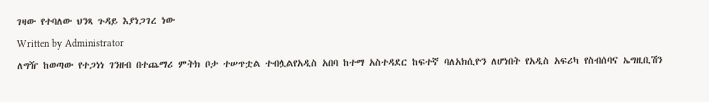ገዛው የተባለው ህንጻ ጉዳይ እያነጋገረ ነው
Written by Administrator
ለግዥ ከወጣው የተጋነነ ገንዘብ በተጨማሪ ምትክ ቦታ ተሠጥቷል ተብሏልየአዲስ አበባ ከተማ አስተዳደር ከፍተኛ ባለአክሲዮን ለሆነበት የአዲስ አፍሪካ የስብሰባና ኤግዚቢሽን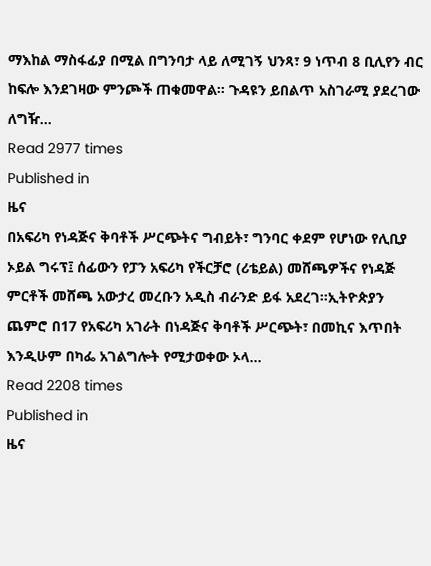ማእከል ማስፋፊያ በሚል በግንባታ ላይ ለሚገኝ ህንጻ፣ 9 ነጥብ 8 ቢሊየን ብር ከፍሎ እንደገዛው ምንጮች ጠቁመዋል። ጉዳዩን ይበልጥ አስገራሚ ያደረገው ለግዥ…
Read 2977 times
Published in
ዜና
በአፍሪካ የነዳጅና ቅባቶች ሥርጭትና ግብይት፣ ግንባር ቀደም የሆነው የሊቢያ ኦይል ግሩፕ፤ ሰፊውን የፓን አፍሪካ የችርቻሮ (ሪቴይል) መሸጫዎችና የነዳጅ ምርቶች መሸጫ አውታረ መረቡን አዲስ ብራንድ ይፋ አደረገ፡፡ኢትዮጵያን ጨምሮ በ17 የአፍሪካ አገራት በነዳጅና ቅባቶች ሥርጭት፣ በመኪና እጥበት እንዲሁም በካፌ አገልግሎት የሚታወቀው ኦላ…
Read 2208 times
Published in
ዜና